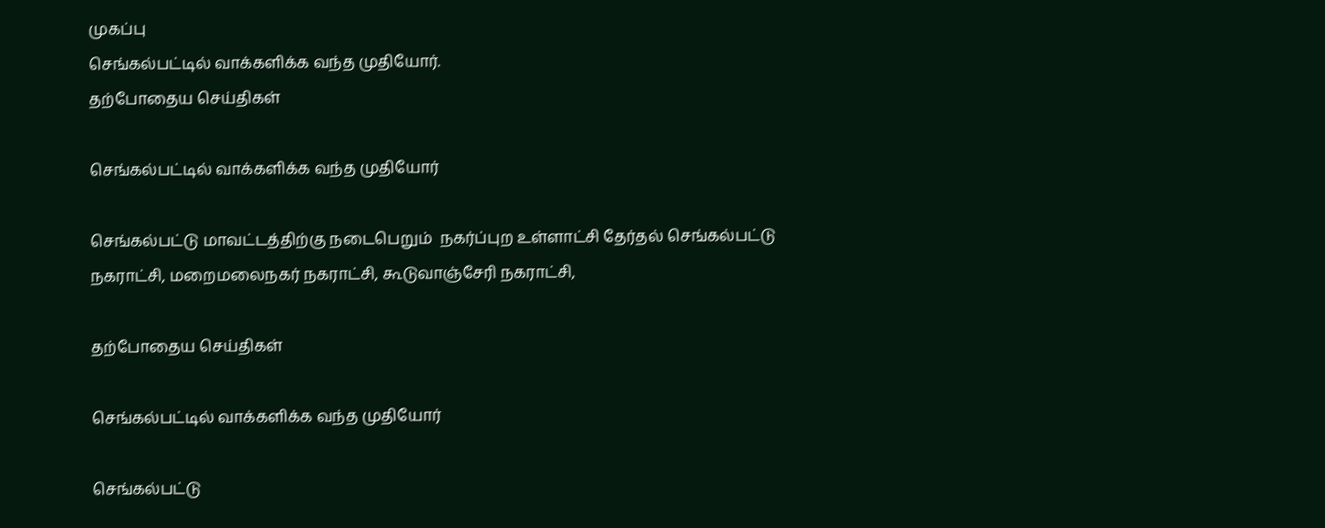முகப்பு
செங்கல்பட்டில் வாக்களிக்க வந்த முதியோர்.
தற்போதைய செய்திகள்

செங்கல்பட்டில் வாக்களிக்க வந்த முதியோர்

செங்கல்பட்டு மாவட்டத்திற்கு நடைபெறும்  நகர்ப்புற உள்ளாட்சி தேர்தல் செங்கல்பட்டு நகராட்சி, மறைமலைநகர் நகராட்சி, கூடுவாஞ்சேரி நகராட்சி,

தற்போதைய செய்திகள்

செங்கல்பட்டில் வாக்களிக்க வந்த முதியோர்

செங்கல்பட்டு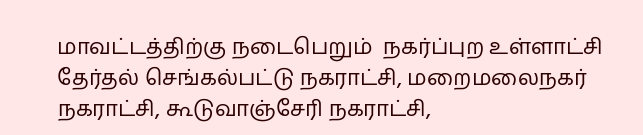மாவட்டத்திற்கு நடைபெறும்  நகர்ப்புற உள்ளாட்சி தேர்தல் செங்கல்பட்டு நகராட்சி, மறைமலைநகர் நகராட்சி, கூடுவாஞ்சேரி நகராட்சி,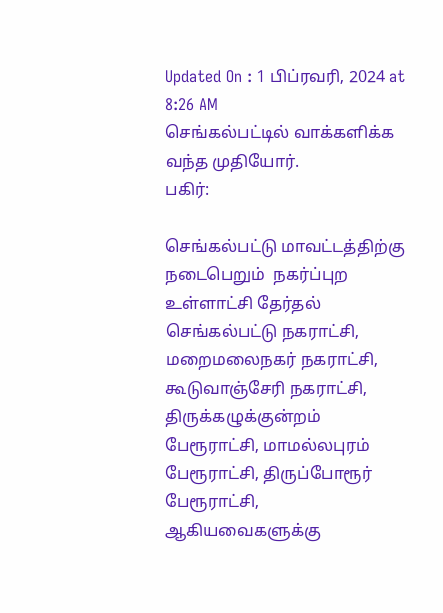Updated On : 1 பிப்ரவரி, 2024 at 8:26 AM
செங்கல்பட்டில் வாக்களிக்க வந்த முதியோர்.
பகிர்:

செங்கல்பட்டு மாவட்டத்திற்கு நடைபெறும்  நகர்ப்புற உள்ளாட்சி தேர்தல் செங்கல்பட்டு நகராட்சி, மறைமலைநகர் நகராட்சி, கூடுவாஞ்சேரி நகராட்சி, திருக்கழுக்குன்றம் பேரூராட்சி, மாமல்லபுரம் பேரூராட்சி, திருப்போரூர் பேரூராட்சி, ஆகியவைகளுக்கு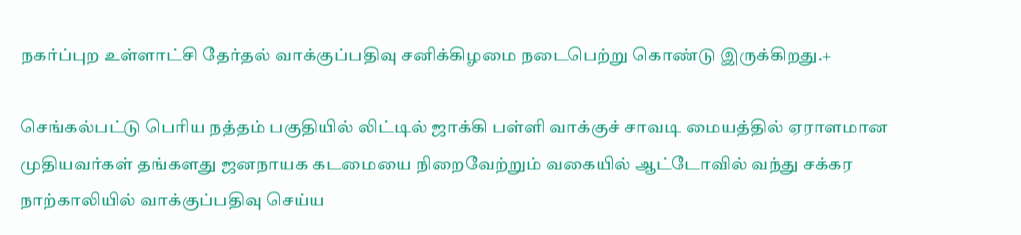நகர்ப்புற உள்ளாட்சி தேர்தல் வாக்குப்பதிவு சனிக்கிழமை நடைபெற்று கொண்டு இருக்கிறது.+

செங்கல்பட்டு பெரிய நத்தம் பகுதியில் லிட்டில் ஜாக்கி பள்ளி வாக்குச் சாவடி மையத்தில் ஏராளமான முதியவர்கள் தங்களது ஜனநாயக கடமையை நிறைவேற்றும் வகையில் ஆட்டோவில் வந்து சக்கர நாற்காலியில் வாக்குப்பதிவு செய்ய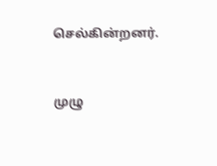செல்கின்றனர்.


முழு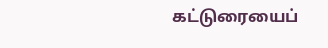கட்டுரையைப்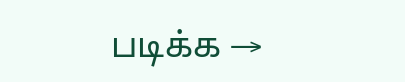படிக்க →